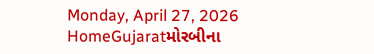Monday, April 27, 2026
HomeGujaratમોરબીના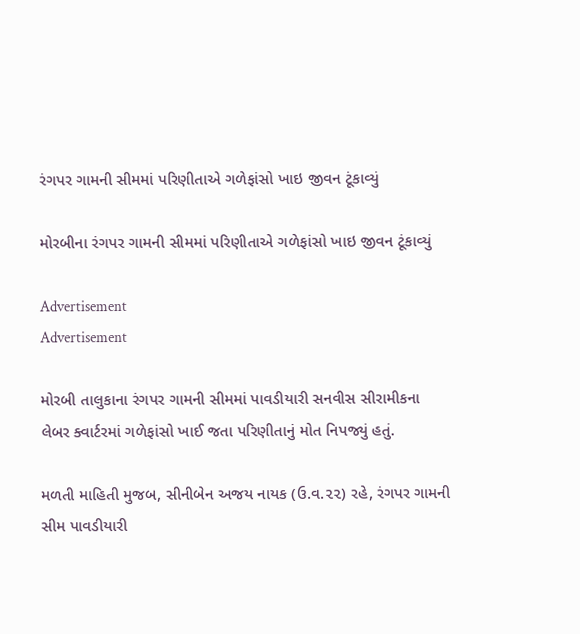રંગપર ગામની સીમમાં પરિણીતાએ ગળેફાંસો ખાઇ જીવન ટૂંકાવ્યું

મોરબીના રંગપર ગામની સીમમાં પરિણીતાએ ગળેફાંસો ખાઇ જીવન ટૂંકાવ્યું

Advertisement
Advertisement

મોરબી તાલુકાના રંગપર ગામની સીમમાં પાવડીયારી સનવીસ સીરામીકના લેબર ક્વાર્ટરમાં ગળેફાંસો ખાઈ જતા પરિણીતાનું મોત નિપજ્યું હતું.

મળતી માહિતી મુજબ, સીનીબેન અજય નાયક (ઉ.વ.૨૨) રહે, રંગપર ગામની સીમ પાવડીયારી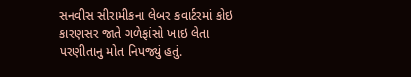સનવીસ સીરામીકના લેબર કવાર્ટરમાં કોઇ કારણસર જાતે ગળેફાંસો ખાઇ લેતા પરણીતાનુ મોત નિપજ્યું હતું.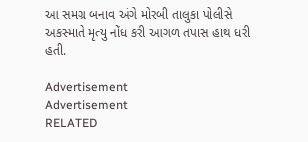આ સમગ્ર બનાવ અંગે મોરબી તાલુકા પોલીસે અકસ્માતે મૃત્યુ નોંધ કરી આગળ તપાસ હાથ ધરી હતી.

Advertisement
Advertisement
RELATED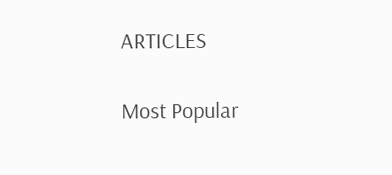ARTICLES

Most Popular